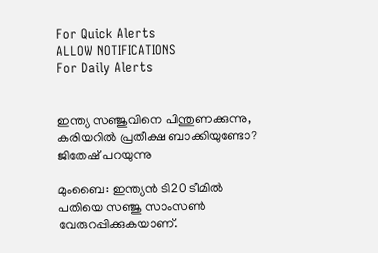For Quick Alerts
ALLOW NOTIFICATIONS
For Daily Alerts


ഇന്ത്യ സഞ്ജുവിനെ പിന്തുണക്കുന്നു, കരിയറില്‍ പ്രതീക്ഷ ബാക്കിയുണ്ടോ? ജിതേഷ് പറയുന്നു

മുംബൈ: ഇന്ത്യന്‍ ടി20 ടീമില്‍ പതിയെ സഞ്ജു സാംസണ്‍ വേരുറപ്പിക്കുകയാണ്.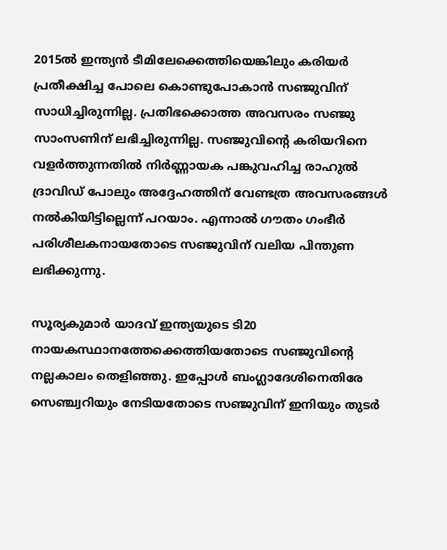2015ല്‍ ഇന്ത്യന്‍ ടീമിലേക്കെത്തിയെങ്കിലും കരിയര്‍ പ്രതീക്ഷിച്ച പോലെ കൊണ്ടുപോകാന്‍ സഞ്ജുവിന് സാധിച്ചിരുന്നില്ല. പ്രതിഭക്കൊത്ത അവസരം സഞ്ജു സാംസണിന് ലഭിച്ചിരുന്നില്ല. സഞ്ജുവിന്റെ കരിയറിനെ വളര്‍ത്തുന്നതില്‍ നിര്‍ണ്ണായക പങ്കുവഹിച്ച രാഹുല്‍ ദ്രാവിഡ് പോലും അദ്ദേഹത്തിന് വേണ്ടത്ര അവസരങ്ങള്‍ നല്‍കിയിട്ടില്ലെന്ന് പറയാം. എന്നാല്‍ ഗൗതം ഗംഭീര്‍ പരിശീലകനായതോടെ സഞ്ജുവിന് വലിയ പിന്തുണ ലഭിക്കുന്നു.

സൂര്യകുമാര്‍ യാദവ് ഇന്ത്യയുടെ ടി20 നായകസ്ഥാനത്തേക്കെത്തിയതോടെ സഞ്ജുവിന്റെ നല്ലകാലം തെളിഞ്ഞു. ഇപ്പോള്‍ ബംഗ്ലാദേശിനെതിരേ സെഞ്ച്വറിയും നേടിയതോടെ സഞ്ജുവിന് ഇനിയും തുടര്‍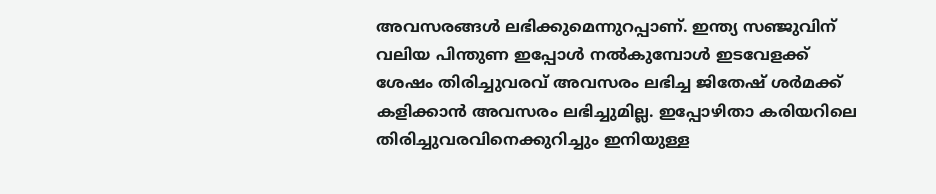അവസരങ്ങള്‍ ലഭിക്കുമെന്നുറപ്പാണ്. ഇന്ത്യ സഞ്ജുവിന് വലിയ പിന്തുണ ഇപ്പോള്‍ നല്‍കുമ്പോള്‍ ഇടവേളക്ക് ശേഷം തിരിച്ചുവരവ് അവസരം ലഭിച്ച ജിതേഷ് ശര്‍മക്ക് കളിക്കാന്‍ അവസരം ലഭിച്ചുമില്ല. ഇപ്പോഴിതാ കരിയറിലെ തിരിച്ചുവരവിനെക്കുറിച്ചും ഇനിയുള്ള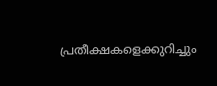പ്രതീക്ഷകളെക്കുറിച്ചും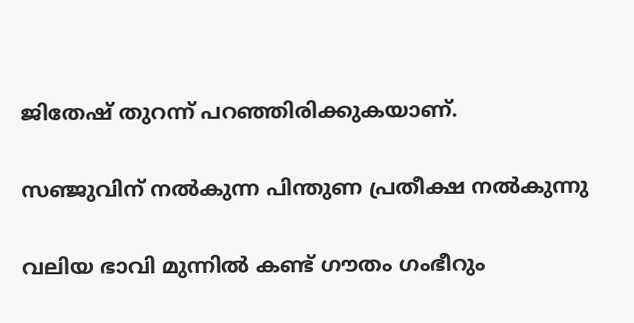ജിതേഷ് തുറന്ന് പറഞ്ഞിരിക്കുകയാണ്.

സഞ്ജുവിന് നല്‍കുന്ന പിന്തുണ പ്രതീക്ഷ നല്‍കുന്നു

വലിയ ഭാവി മുന്നില്‍ കണ്ട് ഗൗതം ഗംഭീറും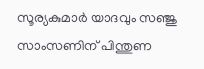സൂര്യകുമാര്‍ യാദവും സഞ്ജു സാംസണിന് പിന്തുണ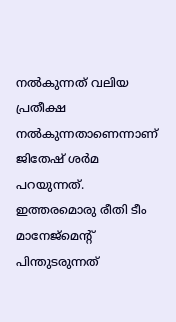നല്‍കുന്നത് വലിയ പ്രതീക്ഷ നല്‍കുന്നതാണെന്നാണ് ജിതേഷ് ശര്‍മ പറയുന്നത്. ഇത്തരമൊരു രീതി ടീം മാനേജ്‌മെന്റ് പിന്തുടരുന്നത്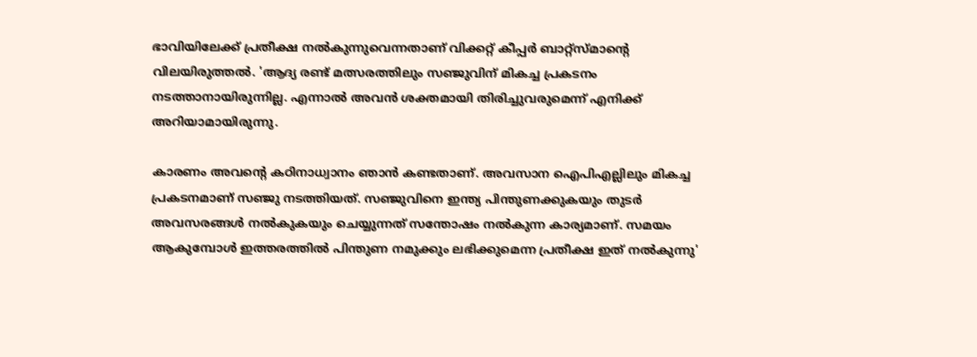ഭാവിയിലേക്ക് പ്രതീക്ഷ നല്‍കുന്നുവെന്നതാണ് വിക്കറ്റ് കീപ്പര്‍ ബാറ്റ്‌സ്മാന്റെ വിലയിരുത്തല്‍. 'ആദ്യ രണ്ട് മത്സരത്തിലും സഞ്ജുവിന് മികച്ച പ്രകടനം നടത്താനായിരുന്നില്ല. എന്നാല്‍ അവന്‍ ശക്തമായി തിരിച്ചുവരുമെന്ന് എനിക്ക് അറിയാമായിരുന്നു.

കാരണം അവന്റെ കഠിനാധ്വാനം ഞാന്‍ കണ്ടതാണ്. അവസാന ഐപിഎല്ലിലും മികച്ച പ്രകടനമാണ് സഞ്ജു നടത്തിയത്. സഞ്ജുവിനെ ഇന്ത്യ പിന്തുണക്കുകയും തുടര്‍ അവസരങ്ങള്‍ നല്‍കുകയും ചെയ്യുന്നത് സന്തോഷം നല്‍കുന്ന കാര്യമാണ്. സമയം ആകുമ്പോള്‍ ഇത്തരത്തില്‍ പിന്തുണ നമുക്കും ലഭിക്കുമെന്ന പ്രതീക്ഷ ഇത് നല്‍കുന്നു'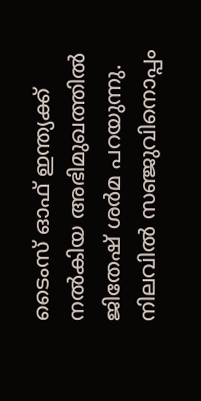ടൈംസ് ഓഫ് ഇന്ത്യക്ക് നല്‍കിയ അഭിമുഖത്തില്‍ ജിതേഷ് ശര്‍മ പറയുന്നു. നിലവില്‍ സഞ്ജുവിനൊപ്പം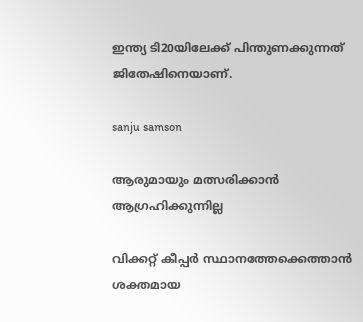ഇന്ത്യ ടി20യിലേക്ക് പിന്തുണക്കുന്നത് ജിതേഷിനെയാണ്.

sanju samson

ആരുമായും മത്സരിക്കാന്‍ ആഗ്രഹിക്കുന്നില്ല

വിക്കറ്റ് കീപ്പര്‍ സ്ഥാനത്തേക്കെത്താന്‍ ശക്തമായ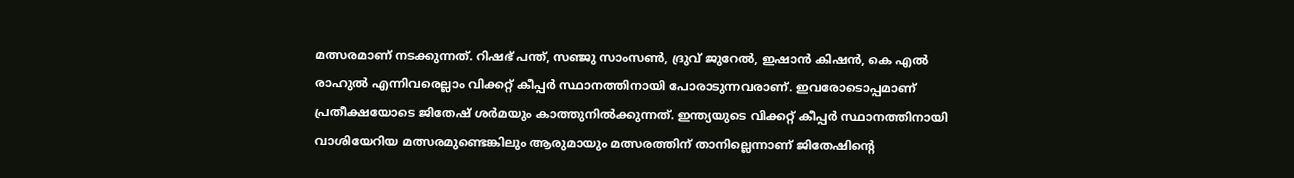മത്സരമാണ് നടക്കുന്നത്. റിഷഭ് പന്ത്, സഞ്ജു സാംസണ്‍, ദ്രുവ് ജുറേല്‍, ഇഷാന്‍ കിഷന്‍, കെ എല്‍ രാഹുല്‍ എന്നിവരെല്ലാം വിക്കറ്റ് കീപ്പര്‍ സ്ഥാനത്തിനായി പോരാടുന്നവരാണ്. ഇവരോടൊപ്പമാണ് പ്രതീക്ഷയോടെ ജിതേഷ് ശര്‍മയും കാത്തുനില്‍ക്കുന്നത്. ഇന്ത്യയുടെ വിക്കറ്റ് കീപ്പര്‍ സ്ഥാനത്തിനായി വാശിയേറിയ മത്സരമുണ്ടെങ്കിലും ആരുമായും മത്സരത്തിന് താനില്ലെന്നാണ് ജിതേഷിന്റെ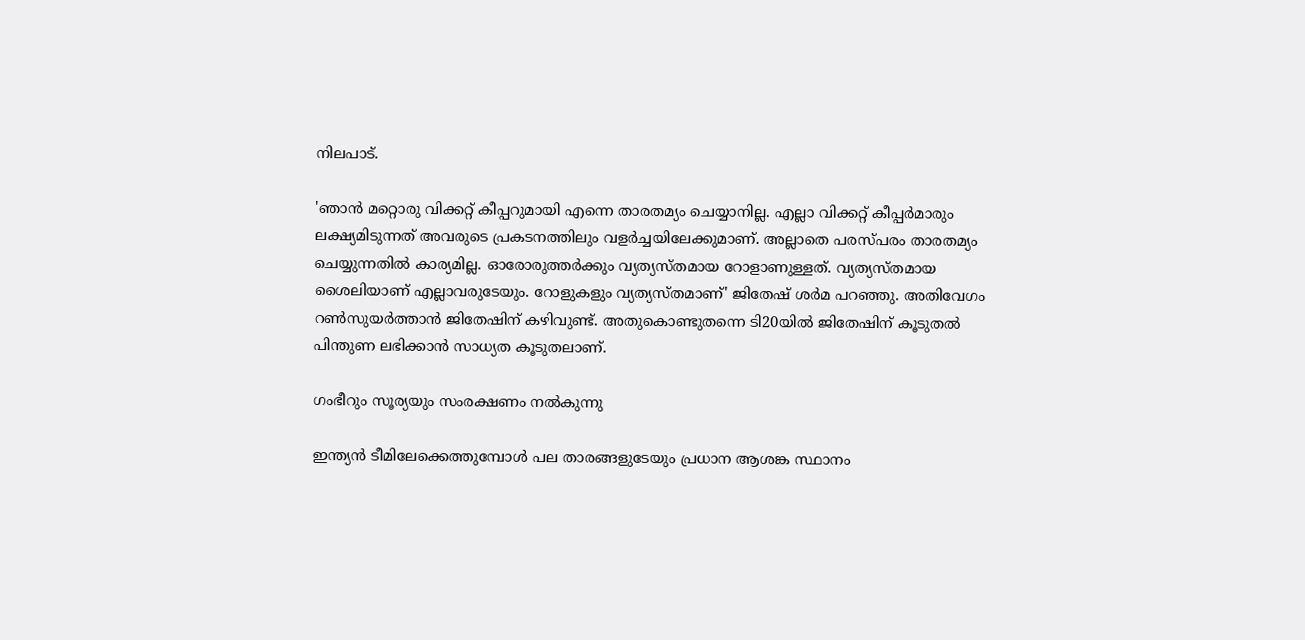നിലപാട്.

'ഞാന്‍ മറ്റൊരു വിക്കറ്റ് കീപ്പറുമായി എന്നെ താരതമ്യം ചെയ്യാനില്ല. എല്ലാ വിക്കറ്റ് കീപ്പര്‍മാരും ലക്ഷ്യമിടുന്നത് അവരുടെ പ്രകടനത്തിലും വളര്‍ച്ചയിലേക്കുമാണ്. അല്ലാതെ പരസ്പരം താരതമ്യം ചെയ്യുന്നതില്‍ കാര്യമില്ല. ഓരോരുത്തര്‍ക്കും വ്യത്യസ്തമായ റോളാണുള്ളത്. വ്യത്യസ്തമായ ശൈലിയാണ് എല്ലാവരുടേയും. റോളുകളും വ്യത്യസ്തമാണ്' ജിതേഷ് ശര്‍മ പറഞ്ഞു. അതിവേഗം റണ്‍സുയര്‍ത്താന്‍ ജിതേഷിന് കഴിവുണ്ട്. അതുകൊണ്ടുതന്നെ ടി20യില്‍ ജിതേഷിന് കൂടുതല്‍ പിന്തുണ ലഭിക്കാന്‍ സാധ്യത കൂടുതലാണ്.

ഗംഭീറും സൂര്യയും സംരക്ഷണം നല്‍കുന്നു

ഇന്ത്യന്‍ ടീമിലേക്കെത്തുമ്പോള്‍ പല താരങ്ങളുടേയും പ്രധാന ആശങ്ക സ്ഥാനം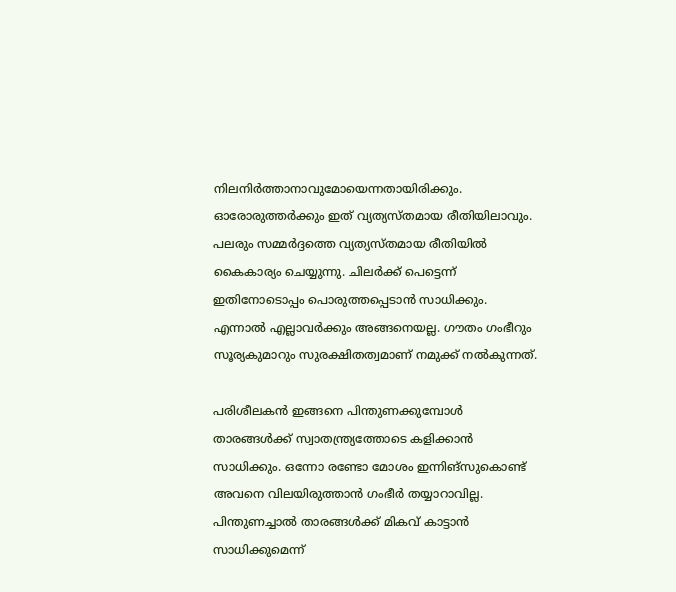നിലനിര്‍ത്താനാവുമോയെന്നതായിരിക്കും. ഓരോരുത്തര്‍ക്കും ഇത് വ്യത്യസ്തമായ രീതിയിലാവും. പലരും സമ്മര്‍ദ്ദത്തെ വ്യത്യസ്തമായ രീതിയില്‍ കൈകാര്യം ചെയ്യുന്നു. ചിലര്‍ക്ക് പെട്ടെന്ന് ഇതിനോടൊപ്പം പൊരുത്തപ്പെടാന്‍ സാധിക്കും. എന്നാല്‍ എല്ലാവര്‍ക്കും അങ്ങനെയല്ല. ഗൗതം ഗംഭീറും സൂര്യകുമാറും സുരക്ഷിതത്വമാണ് നമുക്ക് നല്‍കുന്നത്.

പരിശീലകന്‍ ഇങ്ങനെ പിന്തുണക്കുമ്പോള്‍ താരങ്ങള്‍ക്ക് സ്വാതന്ത്ര്യത്തോടെ കളിക്കാന്‍ സാധിക്കും. ഒന്നോ രണ്ടോ മോശം ഇന്നിങ്‌സുകൊണ്ട് അവനെ വിലയിരുത്താന്‍ ഗംഭീര്‍ തയ്യാറാവില്ല. പിന്തുണച്ചാല്‍ താരങ്ങള്‍ക്ക് മികവ് കാട്ടാന്‍ സാധിക്കുമെന്ന്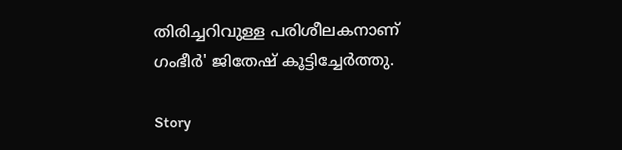തിരിച്ചറിവുള്ള പരിശീലകനാണ് ഗംഭീര്‍' ജിതേഷ് കൂട്ടിച്ചേര്‍ത്തു.

Story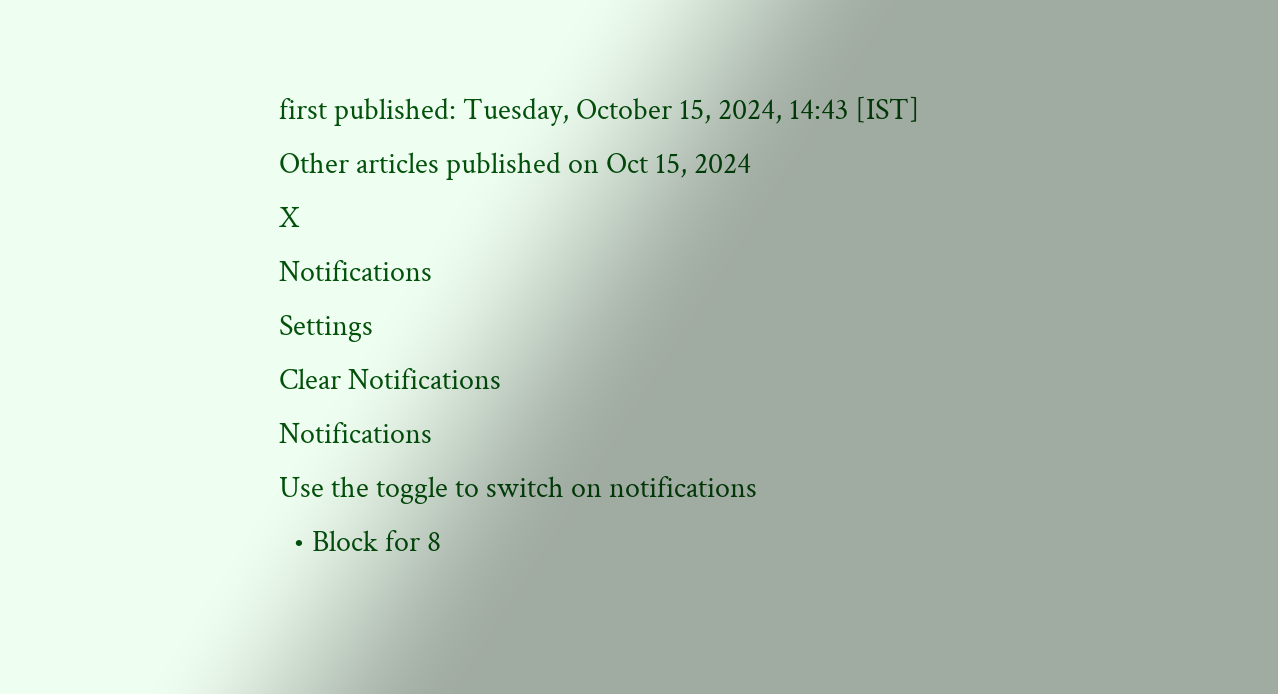first published: Tuesday, October 15, 2024, 14:43 [IST]
Other articles published on Oct 15, 2024
X
Notifications
Settings
Clear Notifications
Notifications
Use the toggle to switch on notifications
  • Block for 8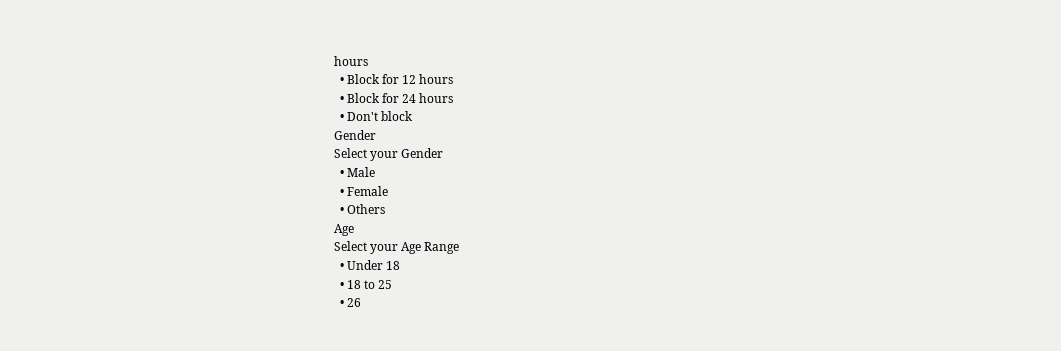hours
  • Block for 12 hours
  • Block for 24 hours
  • Don't block
Gender
Select your Gender
  • Male
  • Female
  • Others
Age
Select your Age Range
  • Under 18
  • 18 to 25
  • 26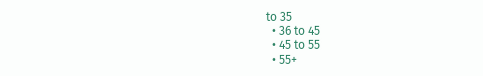to 35
  • 36 to 45
  • 45 to 55
  • 55+